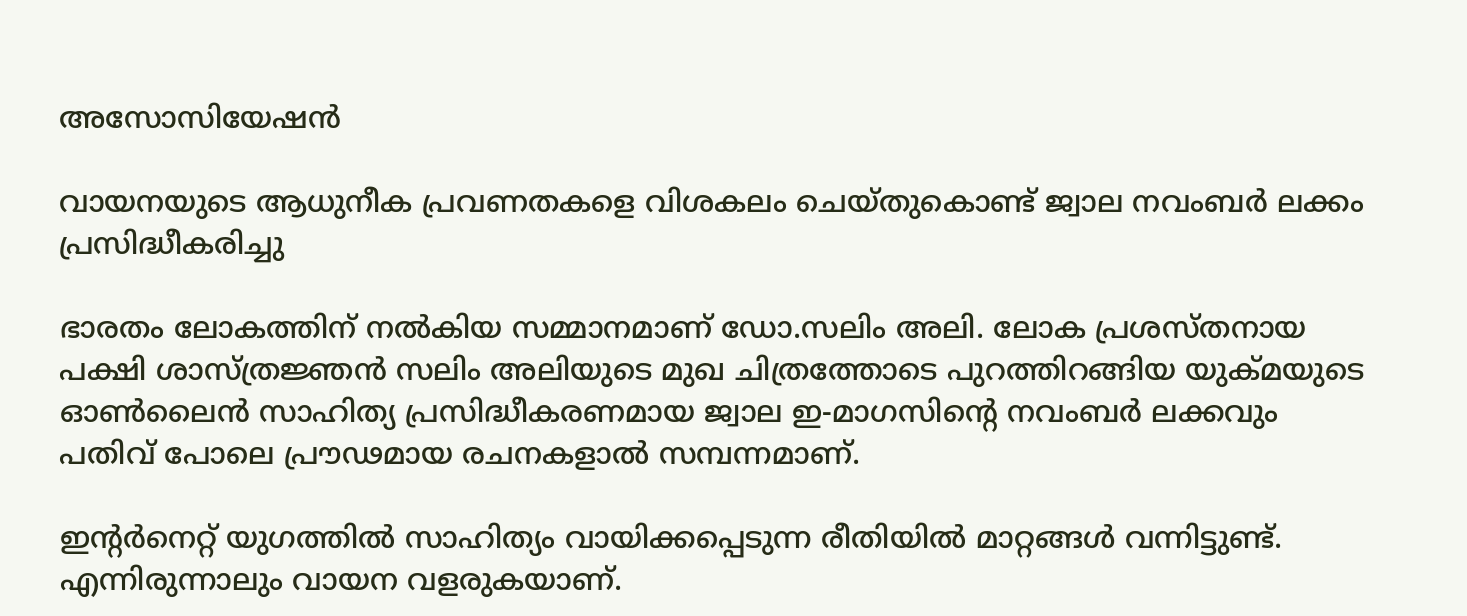അസോസിയേഷന്‍

വായനയുടെ ആധുനീക പ്രവണതകളെ വിശകലം ചെയ്തുകൊണ്ട് ജ്വാല നവംബര്‍ ലക്കം പ്രസിദ്ധീകരിച്ചു

ഭാരതം ലോകത്തിന് നല്‍കിയ സമ്മാനമാണ് ഡോ.സലിം അലി. ലോക പ്രശസ്തനായ പക്ഷി ശാസ്ത്രജ്ഞന്‍ സലിം അലിയുടെ മുഖ ചിത്രത്തോടെ പുറത്തിറങ്ങിയ യുക്മയുടെ ഓണ്‍ലൈന്‍ സാഹിത്യ പ്രസിദ്ധീകരണമായ ജ്വാല ഇ-മാഗസിന്റെ നവംബര്‍ ലക്കവും പതിവ് പോലെ പ്രൗഢമായ രചനകളാല്‍ സമ്പന്നമാണ്.

ഇന്റര്‍നെറ്റ് യുഗത്തില്‍ സാഹിത്യം വായിക്കപ്പെടുന്ന രീതിയില്‍ മാറ്റങ്ങള്‍ വന്നിട്ടുണ്ട്. എന്നിരുന്നാലും വായന വളരുകയാണ്.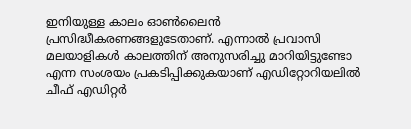ഇനിയുള്ള കാലം ഓണ്‍ലൈന്‍ പ്രസിദ്ധീകരണങ്ങളുടേതാണ്. എന്നാല്‍ പ്രവാസി മലയാളികള്‍ കാലത്തിന് അനുസരിച്ചു മാറിയിട്ടുണ്ടോ എന്ന സംശയം പ്രകടിപ്പിക്കുകയാണ് എഡിറ്റോറിയലില്‍ ചീഫ് എഡിറ്റര്‍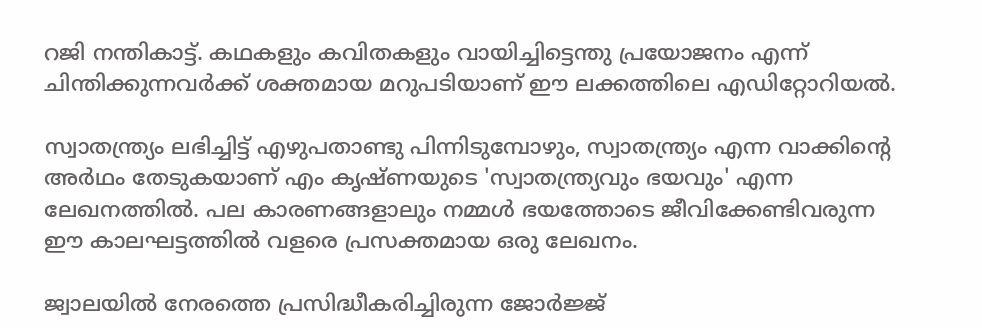റജി നന്തികാട്ട്. കഥകളും കവിതകളും വായിച്ചിട്ടെന്തു പ്രയോജനം എന്ന് ചിന്തിക്കുന്നവര്‍ക്ക് ശക്തമായ മറുപടിയാണ് ഈ ലക്കത്തിലെ എഡിറ്റോറിയല്‍.

സ്വാതന്ത്ര്യം ലഭിച്ചിട്ട് എഴുപതാണ്ടു പിന്നിടുമ്പോഴും, സ്വാതന്ത്ര്യം എന്ന വാക്കിന്റെ അര്‍ഥം തേടുകയാണ് എം കൃഷ്ണയുടെ 'സ്വാതന്ത്ര്യവും ഭയവും' എന്ന ലേഖനത്തില്‍. പല കാരണങ്ങളാലും നമ്മള്‍ ഭയത്തോടെ ജീവിക്കേണ്ടിവരുന്ന ഈ കാലഘട്ടത്തില്‍ വളരെ പ്രസക്തമായ ഒരു ലേഖനം.

ജ്വാലയില്‍ നേരത്തെ പ്രസിദ്ധീകരിച്ചിരുന്ന ജോര്‍ജ്ജ്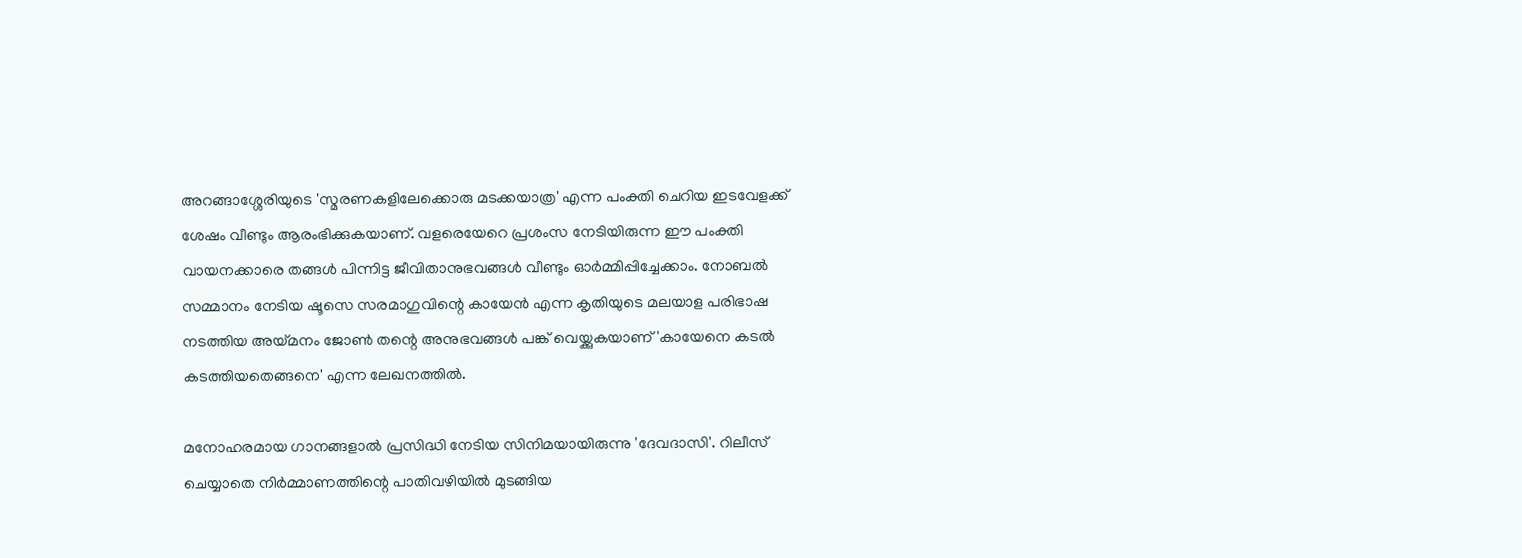അറങ്ങാശ്ശേരിയുടെ 'സ്മരണകളിലേക്കൊരു മടക്കയാത്ര' എന്ന പംക്തി ചെറിയ ഇടവേളക്ക് ശേഷം വീണ്ടും ആരംഭിക്കുകയാണ്. വളരെയേറെ പ്രശംസ നേടിയിരുന്ന ഈ പംക്തി വായനക്കാരെ തങ്ങള്‍ പിന്നിട്ട ജീവിതാനുഭവങ്ങള്‍ വീണ്ടും ഓര്‍മ്മിപ്പിച്ചേക്കാം. നോബല്‍ സമ്മാനം നേടിയ ഷൂസെ സരമാഗുവിന്റെ കായേന്‍ എന്ന കൃതിയുടെ മലയാള പരിഭാഷ നടത്തിയ അയ്മനം ജോണ്‍ തന്റെ അനുഭവങ്ങള്‍ പങ്ക് വെയ്ക്കുകയാണ് 'കായേനെ കടല്‍ കടത്തിയതെങ്ങനെ' എന്ന ലേഖനത്തില്‍.

മനോഹരമായ ഗാനങ്ങളാല്‍ പ്രസിദ്ധി നേടിയ സിനിമയായിരുന്നു 'ദേവദാസി'. റിലീസ് ചെയ്യാതെ നിര്‍മ്മാണത്തിന്റെ പാതിവഴിയില്‍ മുടങ്ങിയ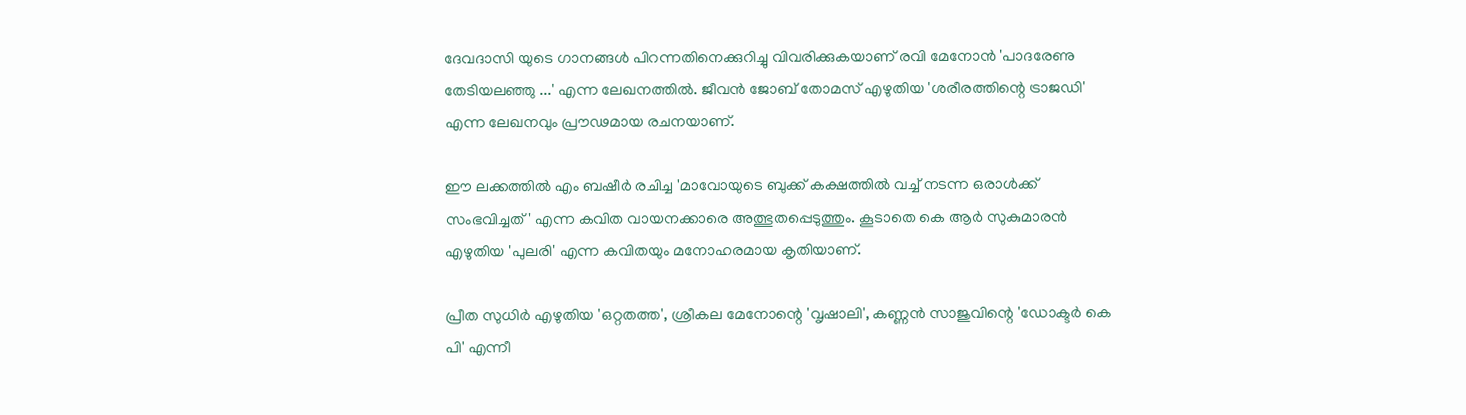ദേവദാസി യുടെ ഗാനങ്ങള്‍ പിറന്നതിനെക്കുറിച്ചു വിവരിക്കുകയാണ് രവി മേനോന്‍ 'പാദരേണു തേടിയലഞ്ഞു ...' എന്ന ലേഖനത്തില്‍. ജീവന്‍ ജോബ് തോമസ് എഴുതിയ 'ശരീരത്തിന്റെ ട്രാജഡി' എന്ന ലേഖനവും പ്രൗഢമായ രചനയാണ്.

ഈ ലക്കത്തില്‍ എം ബഷീര്‍ രചിച്ച 'മാവോയുടെ ബുക്ക് കക്ഷത്തില്‍ വച്ച് നടന്ന ഒരാള്‍ക്ക് സംഭവിച്ചത്' എന്ന കവിത വായനക്കാരെ അത്ഭുതപ്പെടുത്തും. കൂടാതെ കെ ആര്‍ സുകുമാരന്‍ എഴുതിയ 'പുലരി' എന്ന കവിതയും മനോഹരമായ കൃതിയാണ്.

പ്രീത സുധിര്‍ എഴുതിയ 'ഒറ്റതത്ത', ശ്രീകല മേനോന്റെ 'വൃഷാലി', കണ്ണന്‍ സാജുവിന്റെ 'ഡോക്ടര്‍ കെ പി' എന്നീ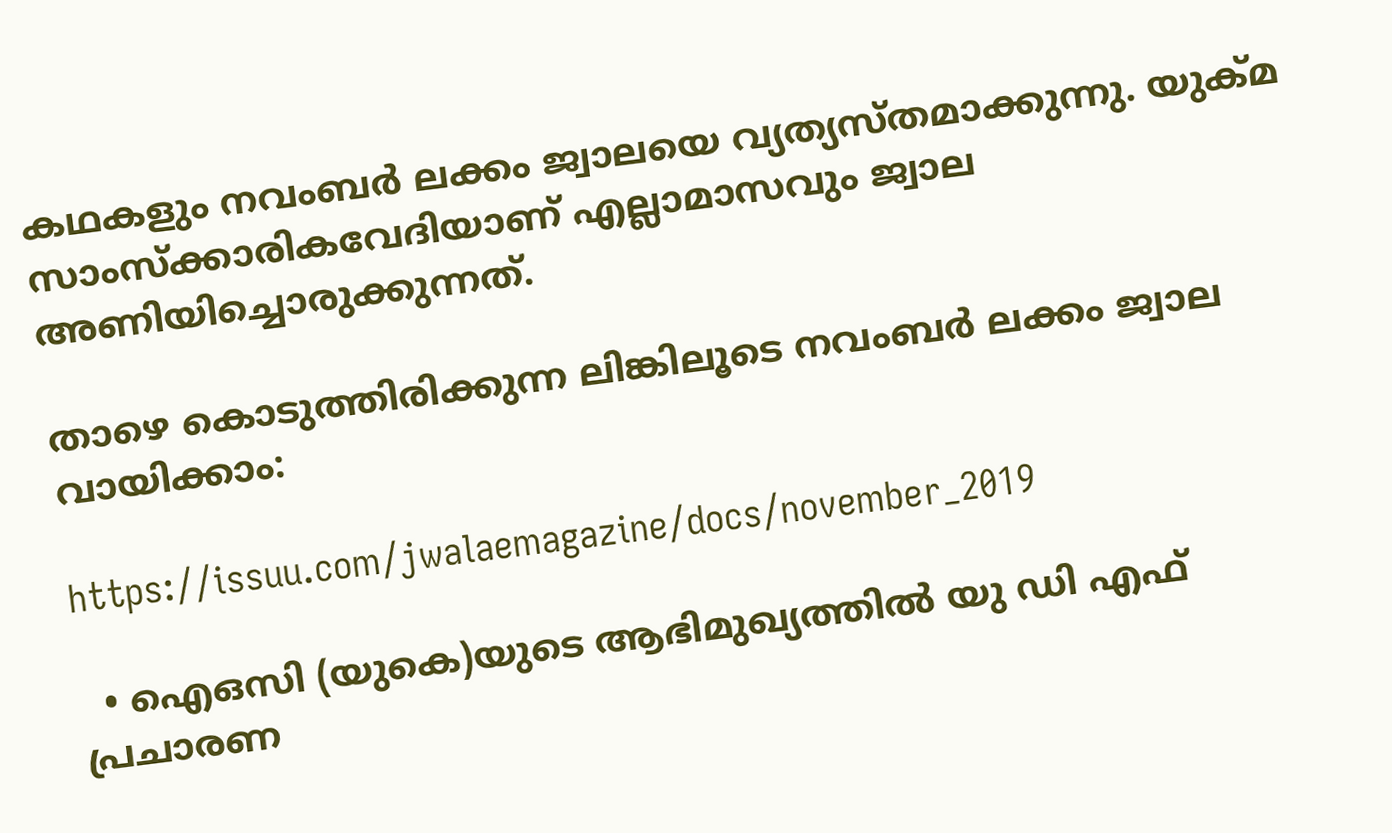കഥകളും നവംബര്‍ ലക്കം ജ്വാലയെ വ്യത്യസ്തമാക്കുന്നു. യുക്മ സാംസ്‌ക്കാരികവേദിയാണ് എല്ലാമാസവും ജ്വാല അണിയിച്ചൊരുക്കുന്നത്.

താഴെ കൊടുത്തിരിക്കുന്ന ലിങ്കിലൂടെ നവംബര്‍ ലക്കം ജ്വാല വായിക്കാം:

https://issuu.com/jwalaemagazine/docs/november_2019

  • ഐഒസി (യുകെ)യുടെ ആഭിമുഖ്യത്തില്‍ യു ഡി എഫ് പ്രചാരണ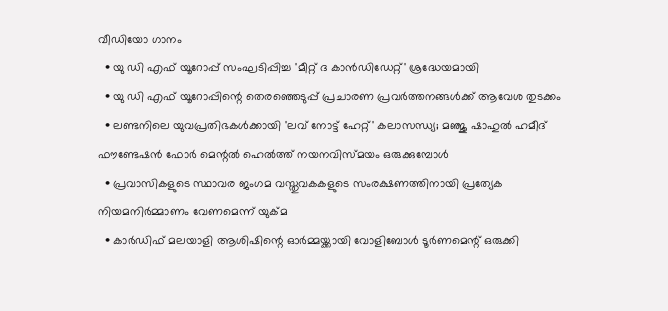വീഡിയോ ഗാനം
  • യു ഡി എഫ് യൂറോപ്പ് സംഘടിപ്പിച്ച 'മീറ്റ് ദ കാന്‍ഡിഡേറ്റ്' ശ്രദ്ധേയമായി
  • യു ഡി എഫ് യൂറോപ്പിന്റെ തെരഞ്ഞെടുപ്പ് പ്രചാരണ പ്രവര്‍ത്തനങ്ങള്‍ക്ക് ആവേശ തുടക്കം
  • ലണ്ടനിലെ യുവപ്രതിഭകള്‍ക്കായി 'ലവ് നോട്ട് ഹേറ്റ്' കലാസന്ധ്യ; മഞ്ജു ഷാഹുല്‍ ഹമീദ് ഫൗണ്ടേഷന്‍ ഫോര്‍ മെന്റല്‍ ഹെല്‍ത്ത് നയനവിസ്മയം ഒരുക്കുമ്പോള്‍
  • പ്രവാസികളുടെ സ്ഥാവര ജംഗമ വസ്തുവകകളുടെ സംരക്ഷണത്തിനായി പ്രത്യേക നിയമനിര്‍മ്മാണം വേണമെന്ന് യുക്മ
  • കാര്‍ഡിഫ് മലയാളി ആശിഷിന്റെ ഓര്‍മ്മയ്ക്കായി വോളിബോള്‍ ടൂര്‍ണമെന്റ് ഒരുക്കി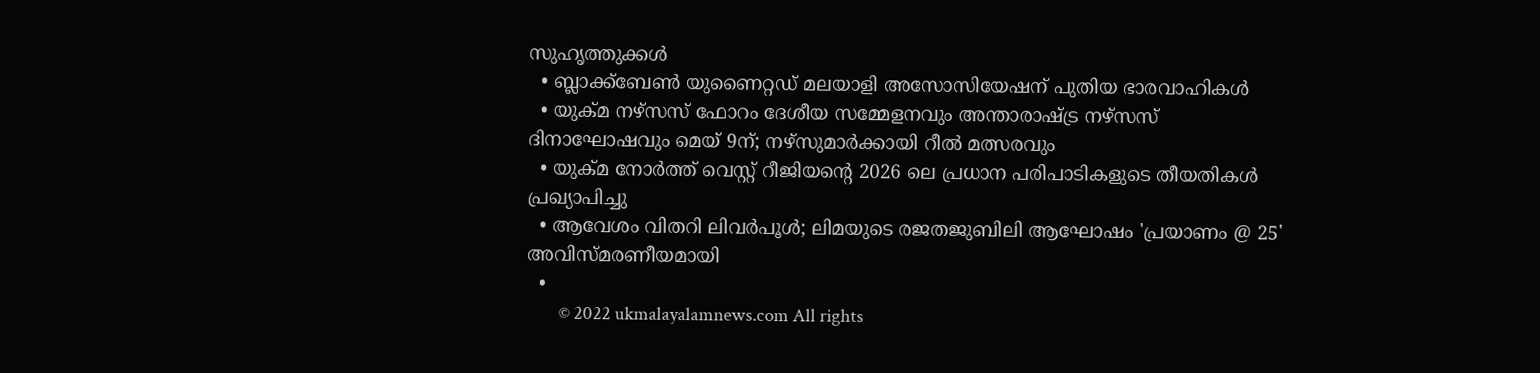സുഹൃത്തുക്കള്‍
  • ബ്ലാക്ക്ബേണ്‍ യുണൈറ്റഡ് മലയാളി അസോസിയേഷന് പുതിയ ഭാരവാഹികള്‍
  • യുക്മ നഴ്‌സസ് ഫോറം ദേശീയ സമ്മേളനവും അന്താരാഷ്ട്ര നഴ്‌സസ് ദിനാഘോഷവും മെയ് 9ന്; നഴ്‌സുമാര്‍ക്കായി റീല്‍ മത്സരവും
  • യുക്മ നോര്‍ത്ത് വെസ്റ്റ് റീജിയന്റെ 2026 ലെ പ്രധാന പരിപാടികളുടെ തീയതികള്‍ പ്രഖ്യാപിച്ചു
  • ആവേശം വിതറി ലിവര്‍പൂള്‍; ലിമയുടെ രജതജുബിലി ആഘോഷം 'പ്രയാണം @ 25' അവിസ്മരണീയമായി
  •
        © 2022 ukmalayalamnews.com All rights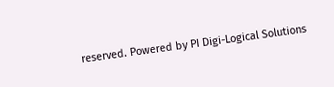reserved. Powered by PI Digi-Logical Solutions